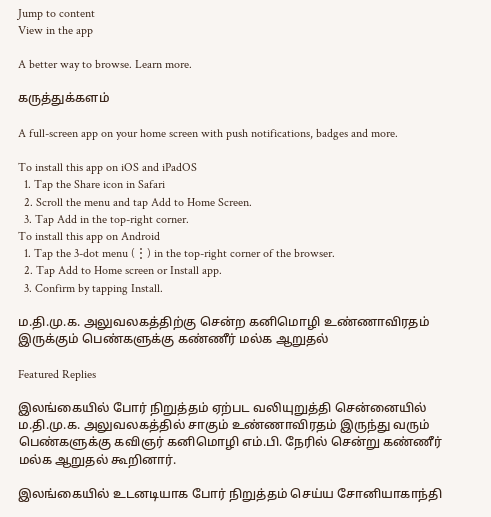Jump to content
View in the app

A better way to browse. Learn more.

கருத்துக்களம்

A full-screen app on your home screen with push notifications, badges and more.

To install this app on iOS and iPadOS
  1. Tap the Share icon in Safari
  2. Scroll the menu and tap Add to Home Screen.
  3. Tap Add in the top-right corner.
To install this app on Android
  1. Tap the 3-dot menu (⋮) in the top-right corner of the browser.
  2. Tap Add to Home screen or Install app.
  3. Confirm by tapping Install.

ம.தி.மு.க. அலுவலகத்திற்கு சென்ற கனிமொழி உண்ணாவிரதம் இருக்கும் பெண்களுக்கு கண்ணீர் மல்க ஆறுதல்

Featured Replies

இலங்கையில் போர் நிறுத்தம் ஏற்பட வலியுறுத்தி சென்னையில் ம.தி.மு.க. அலுவலகத்தில் சாகும் உண்ணாவிரதம் இருந்து வரும் பெண்களுக்கு கவிஞர் கனிமொழி எம்.பி. நேரில் சென்று கண்ணீர் மல்க ஆறுதல் கூறினார்.

இலங்கையில் உடனடியாக போர் நிறுத்தம் செய்ய சோனியாகாந்தி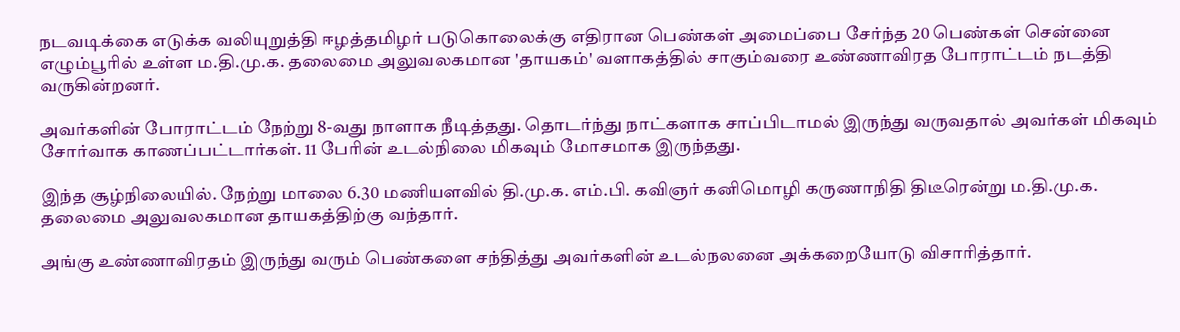நடவடிக்கை எடுக்க வலியுறுத்தி ஈழத்தமிழர் படுகொலைக்கு எதிரான பெண்கள் அமைப்பை சேர்ந்த 20 பெண்கள் சென்னை எழும்பூரில் உள்ள ம.தி.மு.க. தலைமை அலுவலகமான 'தாயகம்' வளாகத்தில் சாகும்வரை உண்ணாவிரத போராட்டம் நடத்தி வருகின்றனர்.

அவர்களின் போராட்டம் நேற்று 8-வது நாளாக நீடித்தது. தொடர்ந்து நாட்களாக சாப்பிடாமல் இருந்து வருவதால் அவர்கள் மிகவும் சோர்வாக காணப்பட்டார்கள். 11 பேரின் உடல்நிலை மிகவும் மோசமாக இருந்தது.

இந்த சூழ்நிலையில். நேற்று மாலை 6.30 மணியளவில் தி.மு.க. எம்.பி. கவிஞர் கனிமொழி கருணாநிதி திடீரென்று ம.தி.மு.க. தலைமை அலுவலகமான தாயகத்திற்கு வந்தார்.

அங்கு உண்ணாவிரதம் இருந்து வரும் பெண்களை சந்தித்து அவர்களின் உடல்நலனை அக்கறையோடு விசாரித்தார்.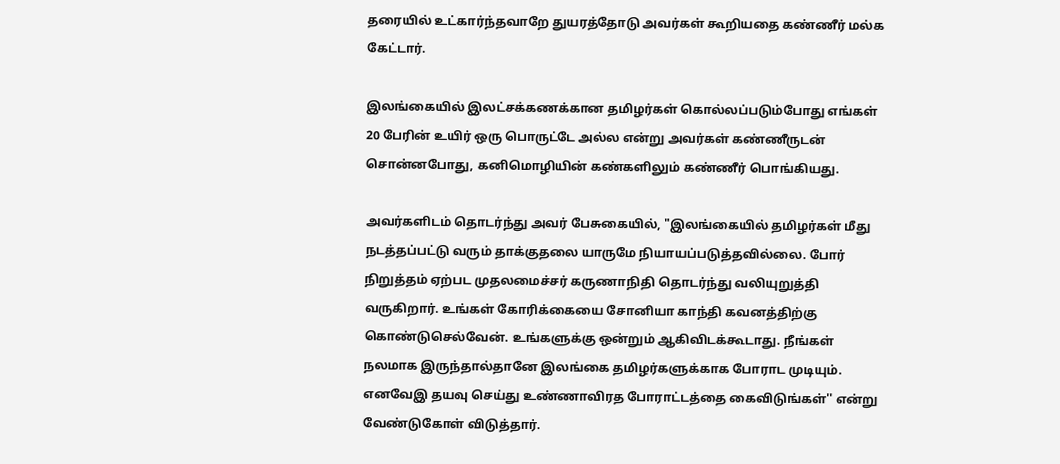தரையில் உட்கார்ந்தவாறே துயரத்தோடு அவர்கள் கூறியதை கண்ணீர் மல்க கேட்டார்.

இலங்கையில் இலட்சக்கணக்கான தமிழர்கள் கொல்லப்படும்போது எங்கள் 20 பேரின் உயிர் ஒரு பொருட்டே அல்ல என்று அவர்கள் கண்ணீருடன் சொன்னபோது, கனிமொழியின் கண்களிலும் கண்ணீர் பொங்கியது.

அவர்களிடம் தொடர்ந்து அவர் பேசுகையில், "இலங்கையில் தமிழர்கள் மீது நடத்தப்பட்டு வரும் தாக்குதலை யாருமே நியாயப்படுத்தவில்லை. போர் நிறுத்தம் ஏற்பட முதலமைச்சர் கருணாநிதி தொடர்ந்து வலியுறுத்தி வருகிறார். உங்கள் கோரிக்கையை சோனியா காந்தி கவனத்திற்கு கொண்டுசெல்வேன். உங்களுக்கு ஒன்றும் ஆகிவிடக்கூடாது. நீங்கள் நலமாக இருந்தால்தானே இலங்கை தமிழர்களுக்காக போராட முடியும். எனவேஇ தயவு செய்து உண்ணாவிரத போராட்டத்தை கைவிடுங்கள்'' என்று வேண்டுகோள் விடுத்தார்.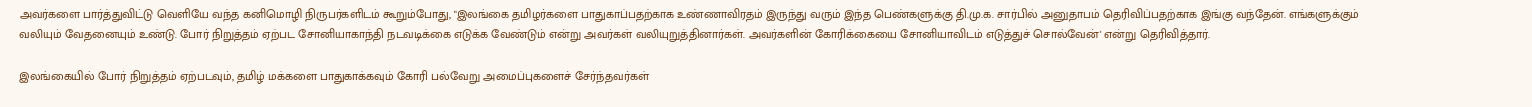அவர்களை பார்த்துவிட்டு வெளியே வந்த கனிமொழி நிருபர்களிடம் கூறும்போது, "இலங்கை தமிழர்களை பாதுகாப்பதற்காக உண்ணாவிரதம் இருந்து வரும் இந்த பெண்களுக்கு தி.மு.க. சார்பில் அனுதாபம் தெரிவிப்பதற்காக இங்கு வந்தேன். எங்களுக்கும் வலியும் வேதனையும் உண்டு. போர் நிறுத்தம் ஏற்பட சோனியாகாந்தி நடவடிக்கை எடுக்க வேண்டும் என்று அவர்கள் வலியுறுத்தினார்கள். அவர்களின் கோரிக்கையை சோனியாவிடம் எடுத்துச் சொல்வேன்' என்று தெரிவித்தார்.

இலங்கையில் போர் நிறுத்தம் ஏற்படவும், தமிழ் மக்களை பாதுகாக்கவும் கோரி பல்வேறு அமைப்புகளைச் சேர்ந்தவர்கள்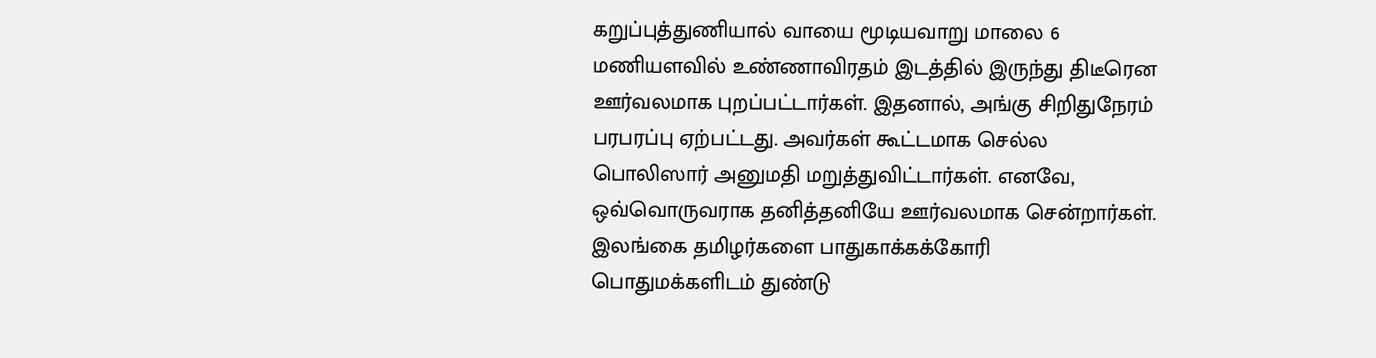கறுப்புத்துணியால் வாயை மூடியவாறு மாலை 6 மணியளவில் உண்ணாவிரதம் இடத்தில் இருந்து திடீரென ஊர்வலமாக புறப்பட்டார்கள். இதனால், அங்கு சிறிதுநேரம் பரபரப்பு ஏற்பட்டது. அவர்கள் கூட்டமாக செல்ல பொலிஸார் அனுமதி மறுத்துவிட்டார்கள். எனவே, ஒவ்வொருவராக தனித்தனியே ஊர்வலமாக சென்றார்கள். இலங்கை தமிழர்களை பாதுகாக்கக்கோரி பொதுமக்களிடம் துண்டு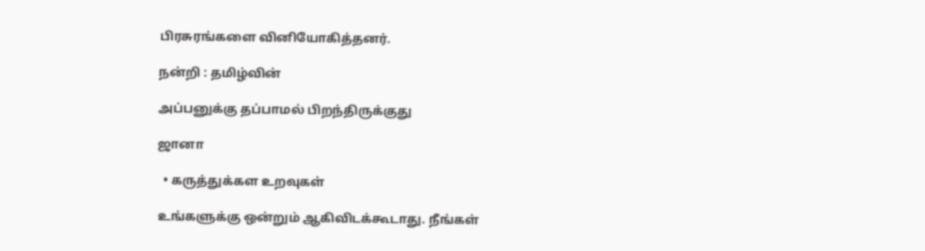பிரசுரங்களை வினியோகித்தனர்.

நன்றி : தமிழ்வின்

அப்பனுக்கு தப்பாமல் பிறந்திருக்குது

ஜானா

  • கருத்துக்கள உறவுகள்

உங்களுக்கு ஒன்றும் ஆகிவிடக்கூடாது. நீங்கள்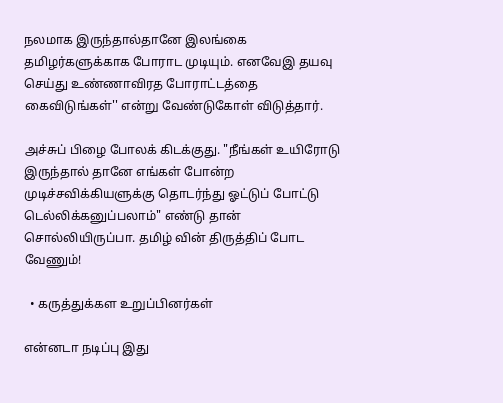நலமாக இருந்தால்தானே இலங்கை தமிழர்களுக்காக போராட முடியும். எனவேஇ தயவு செய்து உண்ணாவிரத போராட்டத்தை கைவிடுங்கள்'' என்று வேண்டுகோள் விடுத்தார்.

அச்சுப் பிழை போலக் கிடக்குது. "நீங்கள் உயிரோடு இருந்தால் தானே எங்கள் போன்ற முடிச்சவிக்கியளுக்கு தொடர்ந்து ஓட்டுப் போட்டு டெல்லிக்கனுப்பலாம்" எண்டு தான் சொல்லியிருப்பா. தமிழ் வின் திருத்திப் போட வேணும்!

  • கருத்துக்கள உறுப்பினர்கள்

என்னடா நடிப்பு இது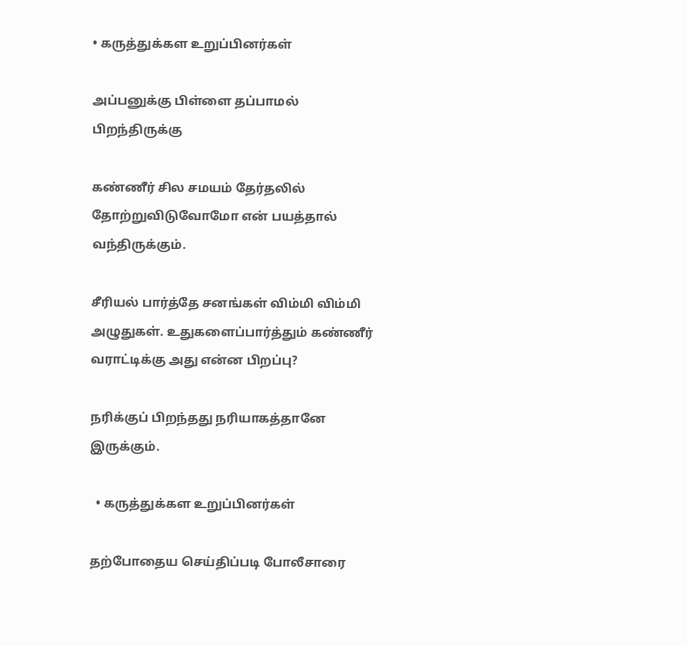• கருத்துக்கள உறுப்பினர்கள்

அப்பனுக்கு பிள்ளை தப்பாமல் பிறந்திருக்கு

கண்ணீர் சில சமயம் தேர்தலில் தோற்றுவிடுவோமோ என் பயத்தால் வந்திருக்கும்.

சீரியல் பார்த்தே சனங்கள் விம்மி விம்மி அழுதுகள். உதுகளைப்பார்த்தும் கண்ணீர் வராட்டிக்கு அது என்ன பிறப்பு?

நரிக்குப் பிறந்தது நரியாகத்தானே இருக்கும்.

  • கருத்துக்கள உறுப்பினர்கள்

தற்போதைய செய்திப்படி போலீசாரை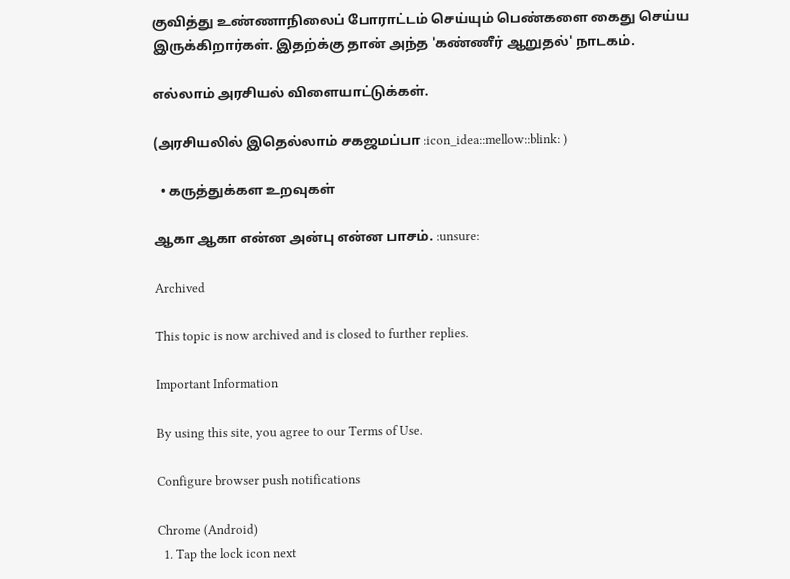குவித்து உண்ணாநிலைப் போராட்டம் செய்யும் பெண்களை கைது செய்ய இருக்கிறார்கள். இதற்க்கு தான் அந்த 'கண்ணீர் ஆறுதல்' நாடகம்.

எல்லாம் அரசியல் விளையாட்டுக்கள்.

(அரசியலில் இதெல்லாம் சகஜமப்பா :icon_idea::mellow::blink: )

  • கருத்துக்கள உறவுகள்

ஆகா ஆகா என்ன அன்பு என்ன பாசம். :unsure:

Archived

This topic is now archived and is closed to further replies.

Important Information

By using this site, you agree to our Terms of Use.

Configure browser push notifications

Chrome (Android)
  1. Tap the lock icon next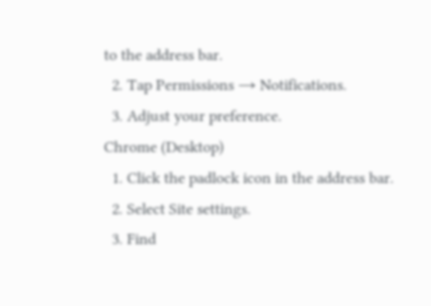to the address bar.
  2. Tap Permissions → Notifications.
  3. Adjust your preference.
Chrome (Desktop)
  1. Click the padlock icon in the address bar.
  2. Select Site settings.
  3. Find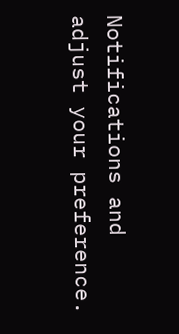Notifications and adjust your preference.